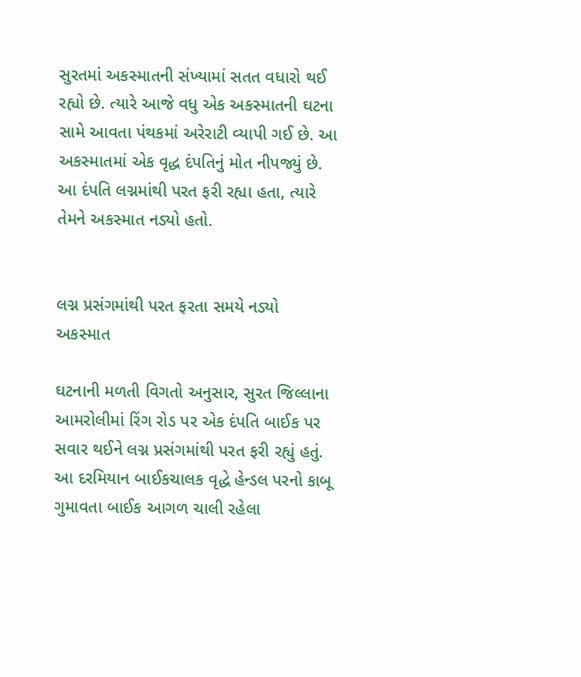સુરતમાં અકસ્માતની સંખ્યામાં સતત વધારો થઈ રહ્યો છે. ત્યારે આજે વધુ એક અકસ્માતની ઘટના સામે આવતા પંથકમાં અરેરાટી વ્યાપી ગઈ છે. આ અકસ્માતમાં એક વૃદ્ધ દંપતિનું મોત નીપજ્યું છે. આ દંપતિ લગ્નમાંથી પરત ફરી રહ્યા હતા, ત્યારે તેમને અકસ્માત નડ્યો હતો.


લગ્ન પ્રસંગમાંથી પરત ફરતા સમયે નડ્યો અકસ્માત

ઘટનાની મળતી વિગતો અનુસાર, સુરત જિલ્લાના આમરોલીમાં રિંગ રોડ પર એક દંપતિ બાઈક પર સવાર થઈને લગ્ન પ્રસંગમાંથી પરત ફરી રહ્યું હતું. આ દરમિયાન બાઈકચાલક વૃદ્ધે હેન્ડલ પરનો કાબૂ ગુમાવતા બાઈક આગળ ચાલી રહેલા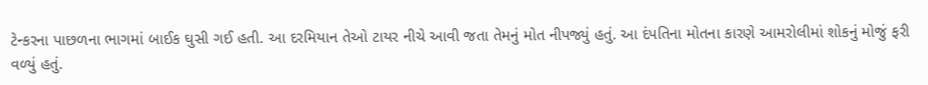ટેન્કરના પાછળના ભાગમાં બાઈક ઘુસી ગઈ હતી. આ દરમિયાન તેઓ ટાયર નીચે આવી જતા તેમનું મોત નીપજ્યું હતું. આ દંપતિના મોતના કારણે આમરોલીમાં શોકનું મોજું ફરી વળ્યું હતું.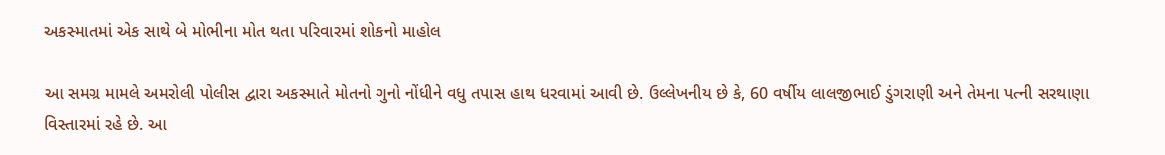અકસ્માતમાં એક સાથે બે મોભીના મોત થતા પરિવારમાં શોકનો માહોલ

આ સમગ્ર મામલે અમરોલી પોલીસ દ્વારા અકસ્માતે મોતનો ગુનો નોંધીને વધુ તપાસ હાથ ધરવામાં આવી છે. ઉલ્લેખનીય છે કે, 60 વર્ષીય લાલજીભાઈ ડુંગરાણી અને તેમના પત્ની સરથાણા વિસ્તારમાં રહે છે. આ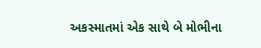અકસ્માતમાં એક સાથે બે મોભીના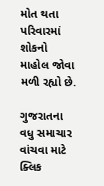મોત થતા પરિવારમાં શોકનો માહોલ જોવા મળી રહ્યો છે.

ગુજરાતના વધુ સમાચાર વાંચવા માટે ક્લિક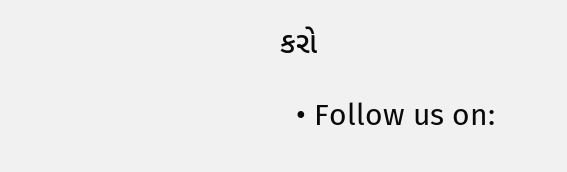કરો

  • Follow us on: